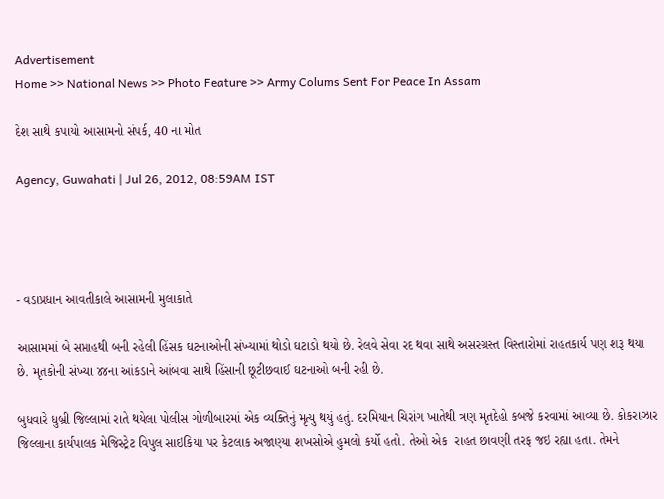Advertisement
Home >> National News >> Photo Feature >> Army Colums Sent For Peace In Assam

દેશ સાથે કપાયો આસામનો સંપર્ક, 40 ના મોત

Agency, Guwahati | Jul 26, 2012, 08:59AM IST




- વડાપ્રધાન આવતીકાલે આસામની મુલાકાતે

આસામમાં બે સપ્તાહથી બની રહેલી હિંસક ઘટનાઓની સંખ્યામાં થોડો ઘટાડો થયો છે. રેલવે સેવા રદ થવા સાથે અસરગ્રસ્ત વિસ્તારોમાં રાહતકાર્ય પણ શરૂ થયા છે. મૃતકોની સંખ્યા ૪૪ના આંકડાને આંબવા સાથે હિંસાની છૂટીછવાઈ ઘટનાઓ બની રહી છે.

બુધવારે ધુબ્રી જિલ્લામાં રાતે થયેલા પોલીસ ગોળીબારમાં એક વ્યક્તિનું મૃત્યુ થયું હતું. દરમિયાન ચિરાંગ ખાતેથી ત્રણ મૃતદેહો કબજે કરવામાં આવ્યા છે. કોકરાઝાર જિલ્લાના કાર્યપાલક મેજિસ્ટ્રેટ વિપુલ સાઇકિયા પર કેટલાક અજાણ્યા શખસોએ હુમલો કર્યો હતો. તેઓ એક  રાહત છાવણી તરફ જઇ રહ્યા હતા. તેમને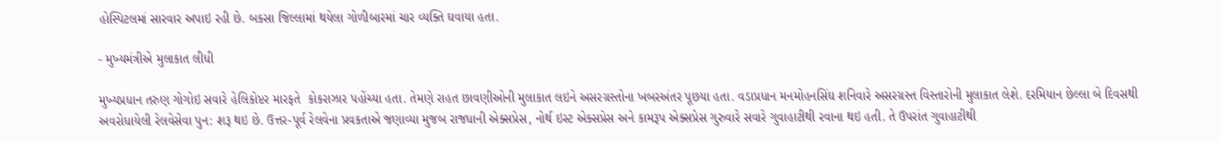હોસ્પિટલમાં સારવાર અપાઇ રહી છે. બકસા જિલ્લામાં થયેલા ગોળીબારમાં ચાર વ્યક્તિ ઘવાયા હતા.

- મુખ્યમંત્રીએ મુલાકાત લીધી

મુખ્યપ્રધાન તરુણ ગોગોઇ સવારે હેલિકોપ્ટર મારફતે  કોકરાઝાર પહોંચ્યા હતા. તેમણે રાહત છાવણીઓની મુલાકાત લઇને અસરગ્રસ્તોના ખબરઅંતર પૂછયા હતા. વડાપ્રધાન મનમોહનસિંઘ શનિવારે અસરગ્રસ્ત વિસ્તારોની મુલાકાત લેશે. દરમિયાન છેલ્લા બે દિવસથી અવરોધાયેલી રેલવેસેવા પુન: શરૂ થઇ છે. ઉત્તર-પૂર્વ રેલવેના પ્રવકતાએ જણાવ્યા મુજબ રાજધાની એક્સપ્રેસ, નોર્થ ઇસ્ટ એક્સપ્રેસ અને કામરૂપ એક્સપ્રેસ ગુરુવારે સવારે ગુવાહાટીથી રવાના થઇ હતી. તે ઉપરાંત ગુવાહાટીથી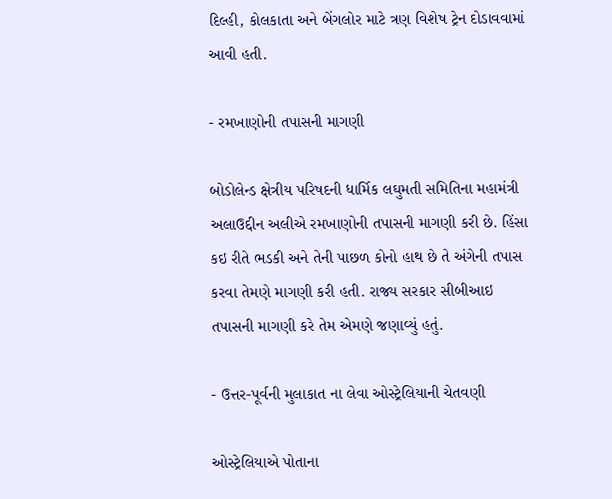દિલ્હી, કોલકાતા અને બેંગલોર માટે ત્રણ વિશેષ ટ્રેન દોડાવવામાં આવી હતી.

- રમખાણોની તપાસની માગણી

બોડોલેન્ડ ક્ષેત્રીય પરિષદની ધાર્મિક લઘુમતી સમિતિના મહામંત્રી  અલાઉદ્દીન અલીએ રમખાણોની તપાસની માગણી કરી છે. હિંસા કઇ રીતે ભડકી અને તેની પાછળ કોનો હાથ છે તે અંગેની તપાસ કરવા તેમણે માગણી કરી હતી. રાજ્ય સરકાર સીબીઆઇ તપાસની માગણી કરે તેમ એમણે જણાવ્યું હતું.

- ઉત્તર-પૂર્વની મુલાકાત ના લેવા ઓસ્ટ્રેલિયાની ચેતવણી

ઓસ્ટ્રેલિયાએ પોતાના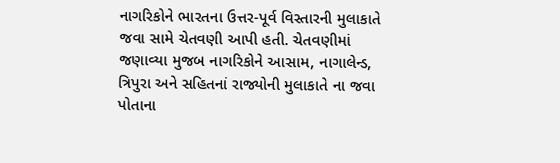નાગરિકોને ભારતના ઉત્તર-પૂર્વ વિસ્તારની મુલાકાતે જવા સામે ચેતવણી આપી હતી. ચેતવણીમાં જણાવ્યા મુજબ નાગરિકોને આસામ, નાગાલેન્ડ, ત્રિપુરા અને સહિતનાં રાજ્યોની મુલાકાતે ના જવા પોતાના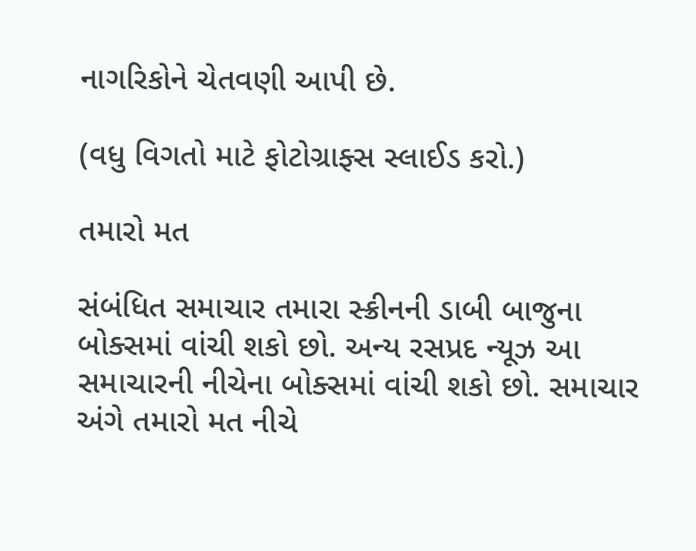નાગરિકોને ચેતવણી આપી છે.

(વધુ વિગતો માટે ફોટોગ્રાફ્સ સ્લાઈડ કરો.)

તમારો મત

સંબંધિત સમાચાર તમારા સ્ક્રીનની ડાબી બાજુના બોક્સમાં વાંચી શકો છો. અન્ય રસપ્રદ ન્યૂઝ આ સમાચારની નીચેના બોક્સમાં વાંચી શકો છો. સમાચાર અંગે તમારો મત નીચે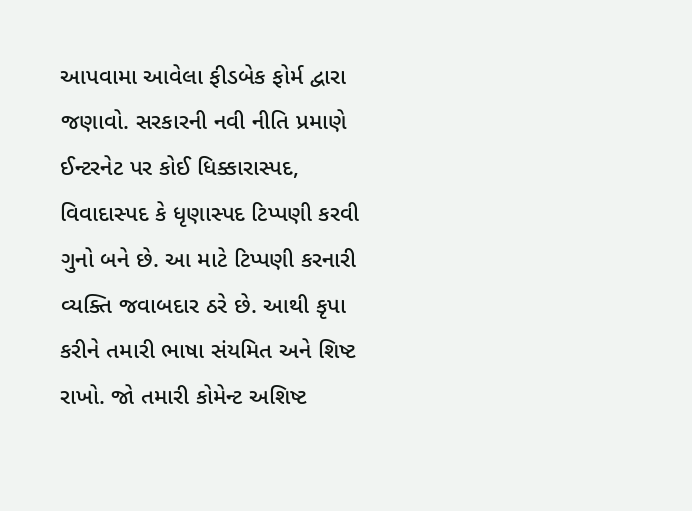આપવામા આવેલા ફીડબેક ફોર્મ દ્વારા જણાવો. સરકારની નવી નીતિ પ્રમાણે ઈન્ટરનેટ પર કોઈ ધિક્કારાસ્પદ, વિવાદાસ્પદ કે ધૃણાસ્પદ ટિપ્પણી કરવી ગુનો બને છે. આ માટે ટિપ્પણી કરનારી વ્યક્તિ જવાબદાર ઠરે છે. આથી કૃપા કરીને તમારી ભાષા સંયમિત અને શિષ્ટ રાખો. જો તમારી કોમેન્ટ અશિષ્ટ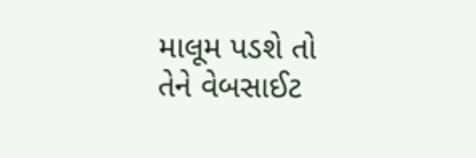માલૂમ પડશે તો તેને વેબસાઈટ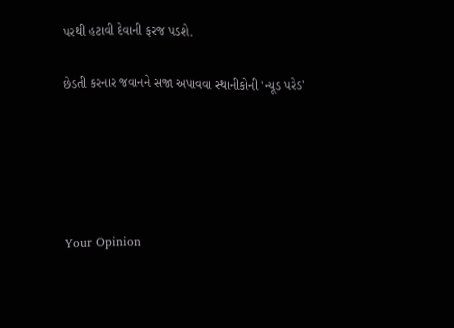પરથી હટાવી દેવાની ફરજ પડશે.

છેડતી કરનાર જવાનને સજા અપાવવા સ્થાનીકોની 'ન્યૂડ પરેડ'





Your Opinion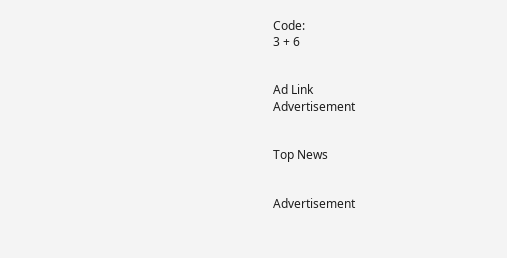Code:
3 + 6


Ad Link
Advertisement


Top News


Advertisement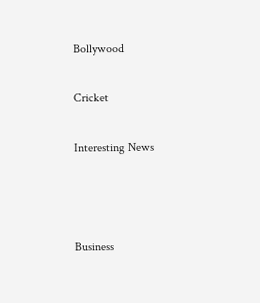Bollywood

Cricket

Interesting News



Business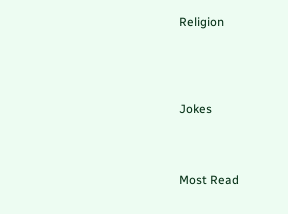Religion




Jokes



Most Read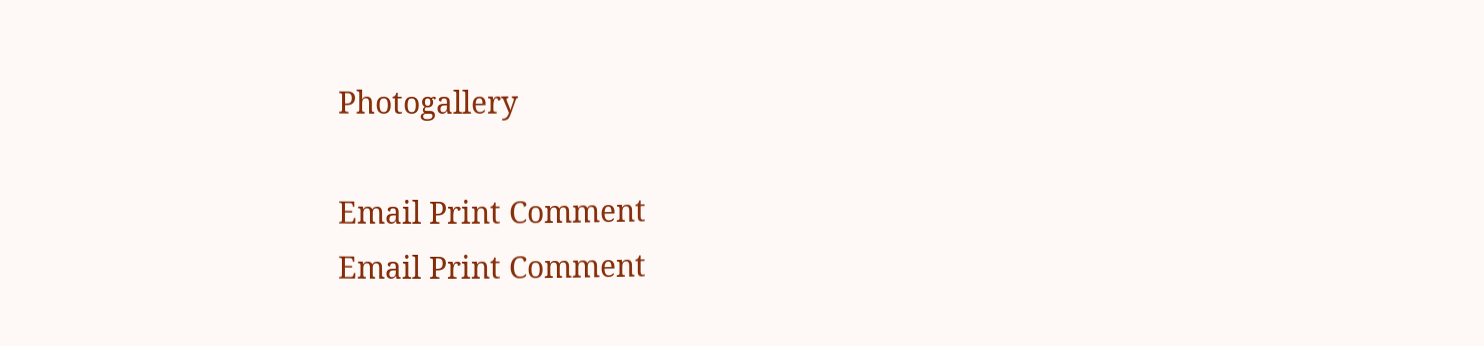Photogallery

Email Print Comment
Email Print Comment